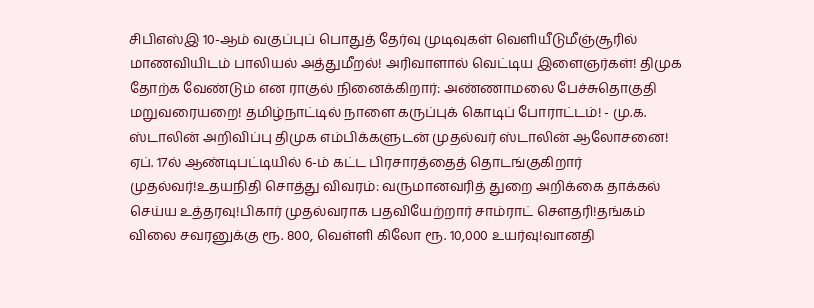சிபிஎஸ்இ 10-ஆம் வகுப்புப் பொதுத் தேர்வு முடிவுகள் வெளியீடுமீஞ்சூரில் மாணவியிடம் பாலியல் அத்துமீறல்! அரிவாளால் வெட்டிய இளைஞர்கள்! திமுக தோற்க வேண்டும் என ராகுல் நினைக்கிறார்: அண்ணாமலை பேச்சுதொகுதி மறுவரையறை! தமிழ்நாட்டில் நாளை கருப்புக் கொடிப் போராட்டம்! - மு.க. ஸ்டாலின் அறிவிப்பு திமுக எம்பிக்களுடன் முதல்வர் ஸ்டாலின் ஆலோசனை! ஏப். 17ல் ஆண்டிபட்டியில் 6-ம் கட்ட பிரசாரத்தைத் தொடங்குகிறார் முதல்வர்!உதயநிதி சொத்து விவரம்: வருமானவரித் துறை அறிக்கை தாக்கல் செய்ய உத்தரவு!பிகார் முதல்வராக பதவியேற்றார் சாம்ராட் சௌதரி!தங்கம் விலை சவரனுக்கு ரூ. 800, வெள்ளி கிலோ ரூ. 10,000 உயர்வு!வானதி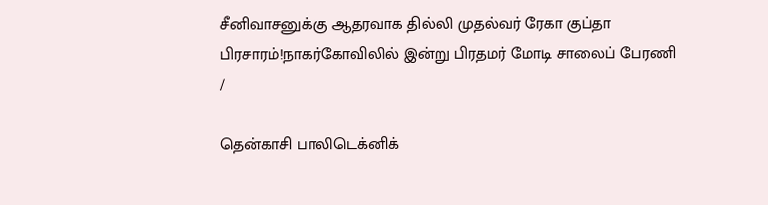சீனிவாசனுக்கு ஆதரவாக தில்லி முதல்வர் ரேகா குப்தா பிரசாரம்!நாகர்கோவிலில் இன்று பிரதமர் மோடி சாலைப் பேரணி
/

தென்காசி பாலிடெக்னிக்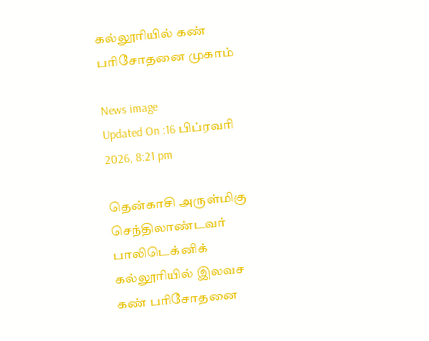கல்லூரியில் கண் பரிசோதனை முகாம்

News image
Updated On :16 பிப்ரவரி 2026, 8:21 pm

தென்காசி அருள்மிகு செந்திலாண்டவர் பாலிடெக்னிக் கல்லூரியில் இலவச கண் பரிசோதனை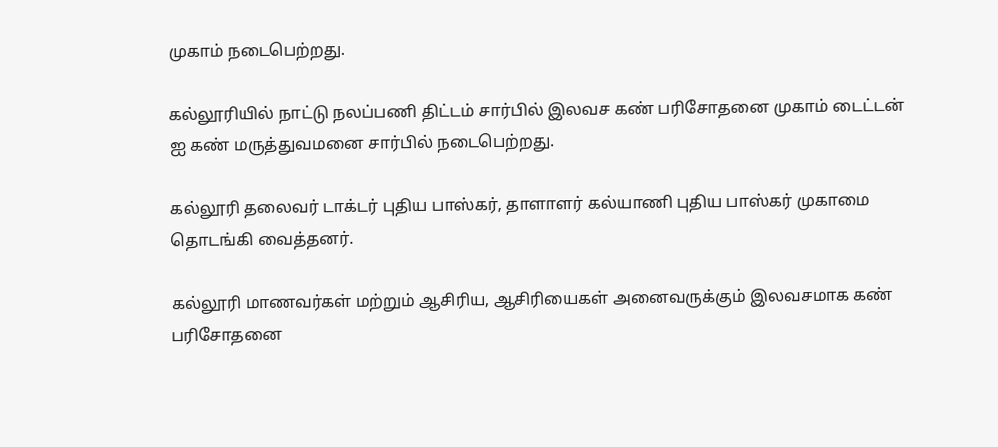முகாம் நடைபெற்றது.

கல்லூரியில் நாட்டு நலப்பணி திட்டம் சார்பில் இலவச கண் பரிசோதனை முகாம் டைட்டன் ஐ கண் மருத்துவமனை சார்பில் நடைபெற்றது.

கல்லூரி தலைவர் டாக்டர் புதிய பாஸ்கர், தாளாளர் கல்யாணி புதிய பாஸ்கர் முகாமை தொடங்கி வைத்தனர்.

கல்லூரி மாணவர்கள் மற்றும் ஆசிரிய, ஆசிரியைகள் அனைவருக்கும் இலவசமாக கண் பரிசோதனை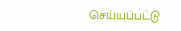செய்யப்பட்டு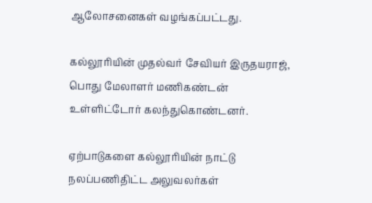ஆலோசனைகள் வழங்கப்பட்டது.

கல்லூரியின் முதல்வர் சேவியர் இருதயராஜ், பொது மேலாளர் மணிகண்டன் உள்ளிட்டோர் கலந்துகொண்டனர்.

ஏற்பாடுகளை கல்லூரியின் நாட்டு நலப்பணிதிட்ட அலுவலர்கள்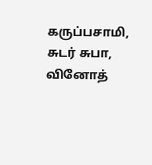கருப்பசாமி, சுடர் சுபா, வினோத்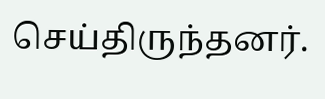செய்திருந்தனர்.